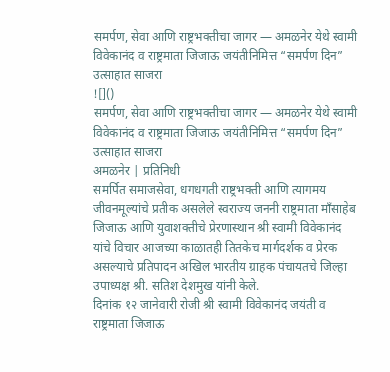समर्पण, सेवा आणि राष्ट्रभक्तीचा जागर — अमळनेर येथे स्वामी विवेकानंद व राष्ट्रमाता जिजाऊ जयंतीनिमित्त “समर्पण दिन” उत्साहात साजरा
![]()
समर्पण, सेवा आणि राष्ट्रभक्तीचा जागर — अमळनेर येथे स्वामी विवेकानंद व राष्ट्रमाता जिजाऊ जयंतीनिमित्त “समर्पण दिन” उत्साहात साजरा
अमळनेर | प्रतिनिधी
समर्पित समाजसेवा, धगधगती राष्ट्रभक्ती आणि त्यागमय जीवनमूल्यांचे प्रतीक असलेले स्वराज्य जननी राष्ट्रमाता माँसाहेब जिजाऊ आणि युवाशक्तीचे प्रेरणास्थान श्री स्वामी विवेकानंद यांचे विचार आजच्या काळातही तितकेच मार्गदर्शक व प्रेरक असल्याचे प्रतिपादन अखिल भारतीय ग्राहक पंचायतचे जिल्हा उपाध्यक्ष श्री. सतिश देशमुख यांनी केले.
दिनांक १२ जानेवारी रोजी श्री स्वामी विवेकानंद जयंती व राष्ट्रमाता जिजाऊ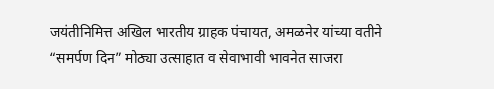जयंतीनिमित्त अखिल भारतीय ग्राहक पंचायत, अमळनेर यांच्या वतीने “समर्पण दिन” मोठ्या उत्साहात व सेवाभावी भावनेत साजरा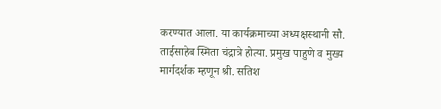करण्यात आला. या कार्यक्रमाच्या अध्यक्षस्थानी सौ. ताईसाहेब स्मिता चंद्रात्रे होत्या. प्रमुख पाहुणे व मुख्य मार्गदर्शक म्हणून श्री. सतिश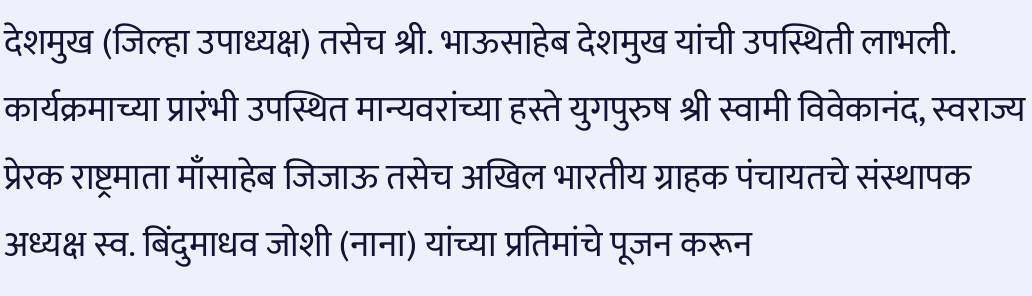देशमुख (जिल्हा उपाध्यक्ष) तसेच श्री. भाऊसाहेब देशमुख यांची उपस्थिती लाभली.
कार्यक्रमाच्या प्रारंभी उपस्थित मान्यवरांच्या हस्ते युगपुरुष श्री स्वामी विवेकानंद, स्वराज्य प्रेरक राष्ट्रमाता माँसाहेब जिजाऊ तसेच अखिल भारतीय ग्राहक पंचायतचे संस्थापक अध्यक्ष स्व. बिंदुमाधव जोशी (नाना) यांच्या प्रतिमांचे पूजन करून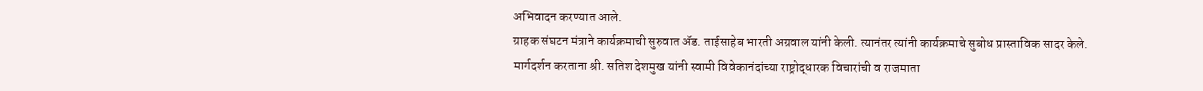अभिवादन करण्यात आले.
ग्राहक संघटन मंत्राने कार्यक्रमाची सुरुवात ॲड. ताईसाहेब भारती अग्रवाल यांनी केली. त्यानंतर त्यांनी कार्यक्रमाचे सुबोध प्रास्ताविक सादर केले.
मार्गदर्शन करताना श्री. सतिश देशमुख यांनी स्वामी विवेकानंदांच्या राष्ट्रोद्धारक विचारांची व राजमाता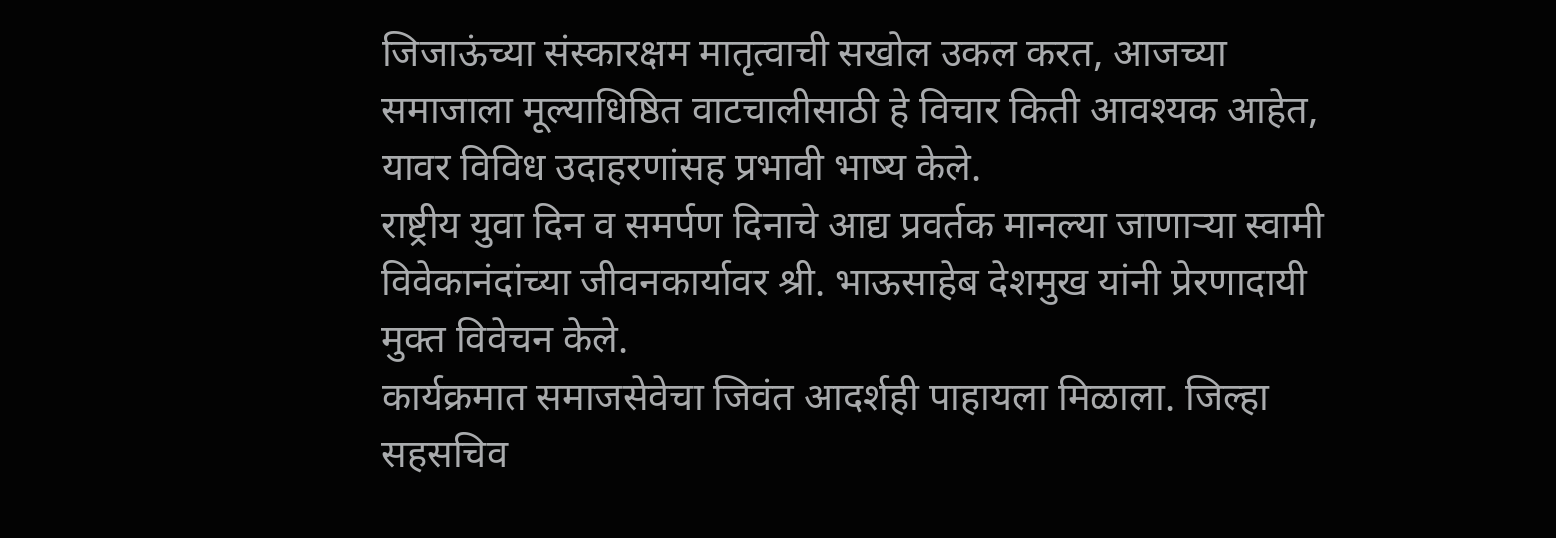जिजाऊंच्या संस्कारक्षम मातृत्वाची सखोल उकल करत, आजच्या समाजाला मूल्याधिष्ठित वाटचालीसाठी हे विचार किती आवश्यक आहेत, यावर विविध उदाहरणांसह प्रभावी भाष्य केले.
राष्ट्रीय युवा दिन व समर्पण दिनाचे आद्य प्रवर्तक मानल्या जाणाऱ्या स्वामी विवेकानंदांच्या जीवनकार्यावर श्री. भाऊसाहेब देशमुख यांनी प्रेरणादायी मुक्त विवेचन केले.
कार्यक्रमात समाजसेवेचा जिवंत आदर्शही पाहायला मिळाला. जिल्हा सहसचिव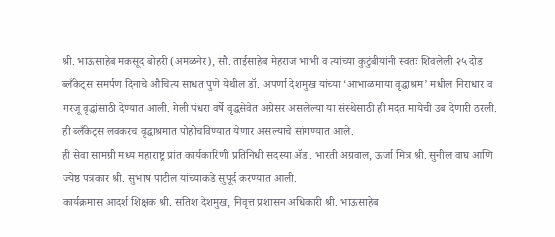श्री. भाऊसाहेब मकसूद बोहरी (अमळनेर), सौ. ताईसाहेब मेहराज भाभी व त्यांच्या कुटुंबीयांनी स्वतः शिवलेली २५ दोड ब्लँकेट्स समर्पण दिनाचे औचित्य साधत पुणे येथील डॉ. अपर्णा देशमुख यांच्या ‘आभाळमाया वृद्धाश्रम’ मधील निराधार व गरजू वृद्धांसाठी देण्यात आली. गेली पंधरा वर्षे वृद्धसेवेत अग्रेसर असलेल्या या संस्थेसाठी ही मदत मायेची उब देणारी ठरली. ही ब्लँकेट्स लवकरच वृद्धाश्रमात पोहोचविण्यात येणार असल्याचे सांगण्यात आले.
ही सेवा सामग्री मध्य महाराष्ट्र प्रांत कार्यकारिणी प्रतिनिधी सदस्या ॲड. भारती अग्रवाल, ऊर्जा मित्र श्री. सुनील वाघ आणि ज्येष्ठ पत्रकार श्री. सुभाष पाटील यांच्याकडे सुपूर्द करण्यात आली.
कार्यक्रमास आदर्श शिक्षक श्री. सतिश देशमुख, निवृत्त प्रशासन अधिकारी श्री. भाऊसाहेब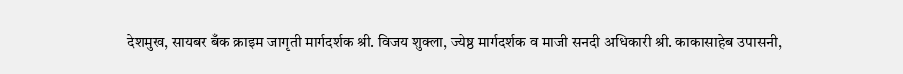देशमुख, सायबर बँक क्राइम जागृती मार्गदर्शक श्री. विजय शुक्ला, ज्येष्ठ मार्गदर्शक व माजी सनदी अधिकारी श्री. काकासाहेब उपासनी,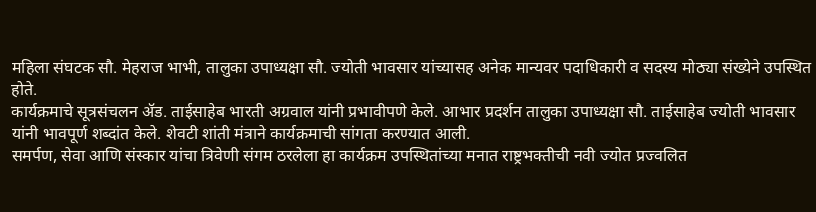महिला संघटक सौ. मेहराज भाभी, तालुका उपाध्यक्षा सौ. ज्योती भावसार यांच्यासह अनेक मान्यवर पदाधिकारी व सदस्य मोठ्या संख्येने उपस्थित होते.
कार्यक्रमाचे सूत्रसंचलन ॲड. ताईसाहेब भारती अग्रवाल यांनी प्रभावीपणे केले. आभार प्रदर्शन तालुका उपाध्यक्षा सौ. ताईसाहेब ज्योती भावसार यांनी भावपूर्ण शब्दांत केले. शेवटी शांती मंत्राने कार्यक्रमाची सांगता करण्यात आली.
समर्पण, सेवा आणि संस्कार यांचा त्रिवेणी संगम ठरलेला हा कार्यक्रम उपस्थितांच्या मनात राष्ट्रभक्तीची नवी ज्योत प्रज्वलित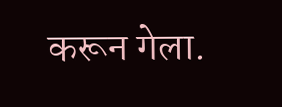करून गेला.